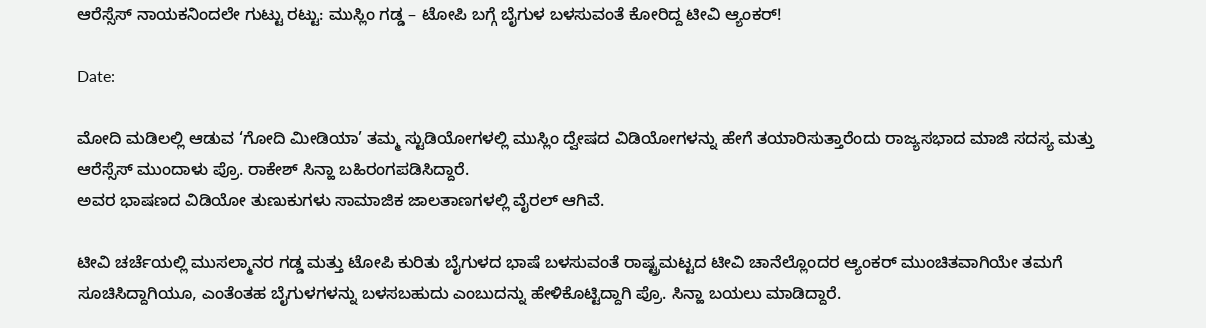ಆರೆಸ್ಸೆಸ್ ನಾಯಕನಿಂದಲೇ ಗುಟ್ಟು ರಟ್ಟು: ಮುಸ್ಲಿಂ ಗಡ್ಡ – ಟೋಪಿ ಬಗ್ಗೆ ಬೈಗುಳ ಬಳಸುವಂತೆ ಕೋರಿದ್ದ ಟೀವಿ ಆ್ಯಂಕರ್!

Date:

ಮೋದಿ ಮಡಿಲಲ್ಲಿ ಆಡುವ ‘ಗೋದಿ ಮೀಡಿಯಾ’ ತಮ್ಮ ಸ್ಟುಡಿಯೋಗಳಲ್ಲಿ ಮುಸ್ಲಿಂ ದ್ವೇಷದ ವಿಡಿಯೋಗಳನ್ನು ಹೇಗೆ ತಯಾರಿಸುತ್ತಾರೆಂದು ರಾಜ್ಯಸಭಾದ ಮಾಜಿ ಸದಸ್ಯ ಮತ್ತು ಆರೆಸ್ಸೆಸ್ ಮುಂದಾಳು ಪ್ರೊ. ರಾಕೇಶ್ ಸಿನ್ಹಾ ಬಹಿರಂಗಪಡಿಸಿದ್ದಾರೆ.
ಅವರ ಭಾಷಣದ ವಿಡಿಯೋ ತುಣುಕುಗಳು ಸಾಮಾಜಿಕ ಜಾಲತಾಣಗಳಲ್ಲಿ ವೈರಲ್ ಆಗಿವೆ.

ಟೀವಿ ಚರ್ಚೆಯಲ್ಲಿ ಮುಸಲ್ಮಾನರ ಗಡ್ಡ ಮತ್ತು ಟೋಪಿ ಕುರಿತು ಬೈಗುಳದ ಭಾಷೆ ಬಳಸುವಂತೆ ರಾಷ್ಟ್ರಮಟ್ಟದ ಟೀವಿ ಚಾನೆಲ್ಲೊಂದರ ಆ್ಯಂಕರ್ ಮುಂಚಿತವಾಗಿಯೇ ತಮಗೆ ಸೂಚಿಸಿದ್ದಾಗಿಯೂ, ಎಂತೆಂತಹ ಬೈಗುಳಗಳನ್ನು ಬಳಸಬಹುದು ಎಂಬುದನ್ನು ಹೇಳಿಕೊಟ್ಟಿದ್ದಾಗಿ ಪ್ರೊ. ಸಿನ್ಹಾ ಬಯಲು ಮಾಡಿದ್ದಾರೆ.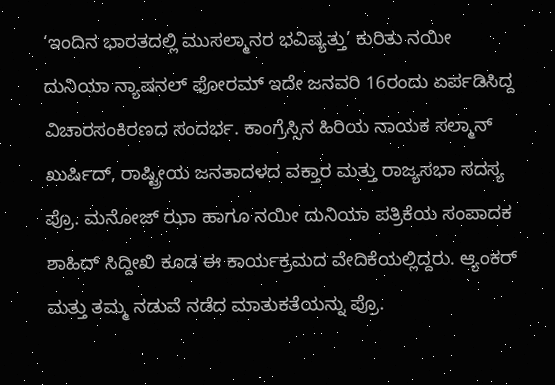‘ಇಂದಿನ ಭಾರತದಲ್ಲಿ ಮುಸಲ್ಮಾನರ ಭವಿಷ್ಯತ್ತು’ ಕುರಿತು ನಯೀ ದುನಿಯಾ ನ್ಯಾಷನಲ್ ಫೋರಮ್ ಇದೇ ಜನವರಿ 16ರಂದು ಏರ್ಪಡಿಸಿದ್ದ ವಿಚಾರಸಂಕಿರಣದ ಸಂದರ್ಭ. ಕಾಂಗ್ರೆಸ್ಸಿನ ಹಿರಿಯ ನಾಯಕ ಸಲ್ಮಾನ್ ಖುರ್ಷಿದ್, ರಾಷ್ಟ್ರೀಯ ಜನತಾದಳದ ವಕ್ತಾರ ಮತ್ತು ರಾಜ್ಯಸಭಾ ಸದಸ್ಯ ಪ್ರೊ. ಮನೋಜ್ ಝಾ ಹಾಗೂ ನಯೀ ದುನಿಯಾ ಪತ್ರಿಕೆಯ ಸಂಪಾದಕ ಶಾಹಿದ್ ಸಿದ್ದೀಖಿ ಕೂಡ ಈ ಕಾರ್ಯಕ್ರಮದ ವೇದಿಕೆಯಲ್ಲಿದ್ದರು. ಆ್ಯಂಕರ್ ಮತ್ತು ತಮ್ಮ ನಡುವೆ ನಡೆದ ಮಾತುಕತೆಯನ್ನು ಪ್ರೊ.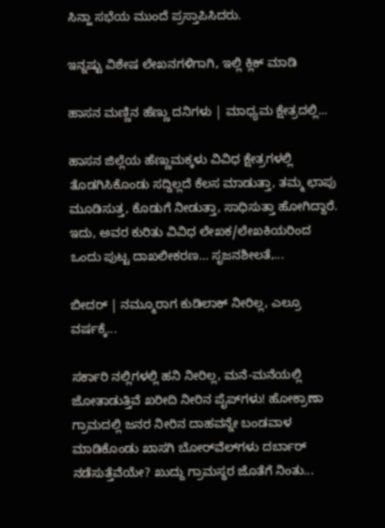ಸಿನ್ಹಾ ಸಭೆಯ ಮುಂದೆ ಪ್ರಸ್ತಾಪಿಸಿದರು.

ಇನ್ನಷ್ಟು ವಿಶೇಷ ಲೇಖನಗಳಿಗಾಗಿ, ಇಲ್ಲಿ ಕ್ಲಿಕ್ ಮಾಡಿ

ಹಾಸನ ಮಣ್ಣಿನ ಹೆಣ್ಣು ದನಿಗಳು | ಮಾಧ್ಯಮ ಕ್ಷೇತ್ರದಲ್ಲಿ...

ಹಾಸನ ಜಿಲ್ಲೆಯ ಹೆಣ್ಣುಮಕ್ಕಳು ವಿವಿಧ ಕ್ಷೇತ್ರಗಳಲ್ಲಿ ತೊಡಗಿಸಿಕೊಂಡು ಸದ್ದಿಲ್ಲದೆ ಕೆಲಸ ಮಾಡುತ್ತಾ, ತಮ್ಮ ಛಾಪು ಮೂಡಿಸುತ್ತ, ಕೊಡುಗೆ ನೀಡುತ್ತಾ, ಸಾಧಿಸುತ್ತಾ ಹೋಗಿದ್ದಾರೆ. ಇದು, ಅವರ ಕುರಿತು ವಿವಿಧ ಲೇಖಕ/ಲೇಖಕಿಯರಿಂದ ಒಂದು ಪುಟ್ಟ ದಾಖಲೀಕರಣ… ಸೃಜನಶೀಲತೆ,...

ಬೀದರ್ | ನಮ್ಮೂರಾಗ ಕುಡಿಲಾಕ್ ನೀರಿಲ್ಲ, ಎಲ್ರೂ ವರ್ಷಕ್ಕೆ...

ಸರ್ಕಾರಿ ನಲ್ಲಿಗಳಲ್ಲಿ ಹನಿ ನೀರಿಲ್ಲ, ಮನೆ-ಮನೆಯಲ್ಲಿ ಜೋತಾಡುತ್ತಿವೆ ಖರೀದಿ ನೀರಿನ ಪೈಪ್‌ಗಳು! ಹೋಕ್ರಾಣಾ ಗ್ರಾಮದಲ್ಲಿ ಜನರ ನೀರಿನ ದಾಹವನ್ನೇ ಬಂಡವಾಳ ಮಾಡಿಕೊಂಡು ಖಾಸಗಿ ಬೋರ್‌ವೆಲ್‌ಗಳು ದರ್ಬಾರ್‌ ನಡೆಸುತ್ತೆವೆಯೇ? ಖುದ್ದು ಗ್ರಾಮಸ್ಥರ ಜೊತೆಗೆ ನಿಂತು...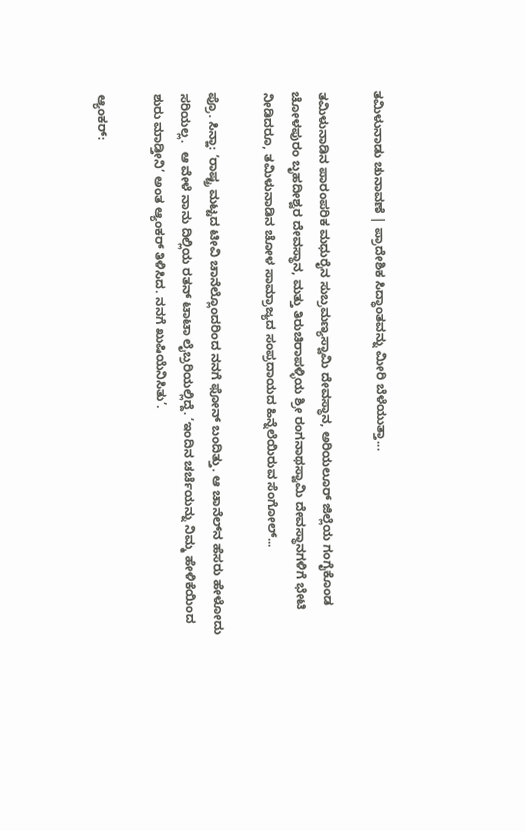ತಮಿಳುನಾಡು ಚುನಾವಣೆ | ಪ್ರಾದೇಶಿಕ ಸಿದ್ಧಾಂತವನ್ನು ಮೀರಿ ಬೆಳೆಯುತ್ತಾ...

ತಮಿಳುನಾಡಿನ ಪಾರಂಪರಿಕ ಮಧುರೈನ ಸುಬ್ರಮಣ್ಯಸ್ವಾಮಿ ದೇವಸ್ಥಾನ, ಅರಿಯಲೂರ್ ಜಿಲ್ಲೆಯ ಗಂಗೈಕೊಂಡ ಚೋಳಪುರಂ ಬೃಹದೀಶ್ವರ ದೇವಸ್ಥಾನ, ಮತ್ತು ತಿರುಚಿರಾಪಳ್ಳಿಯ ಶ್ರೀ ರಂಗನಾಥಸ್ವಾಮಿ ದೇವಸ್ಥಾನಗಳಿಗೆ ಭೇಟಿ ನೀಡಿದರೂ, ತಮಿಳುನಾಡಿನ ಚೋಳ ಸಾಮ್ರಾಜ್ಯದ ಸಂಪ್ರದಾಯದ ಹಿನ್ನೆಲೆಯಿರುವ ಸೆಂಗೋಲ್...

ಪ್ರೊ. ಸಿನ್ಹಾ: ‘ರಾಷ್ಟ್ರ ಮಟ್ಟದ ಟೀವಿ ಚಾನೆಲ್ಲೊಂದರಿಂದ ನನಗೆ ಫೋನ್ ಬಂದಿತ್ತು. ಆ ಚಾನೆಲ್‌ನ ಹೆಸರು ಹೇಳೋದು ಸರಿಯಲ್ಲ.  ಆ ವೇಳೆ ನಾನು ದಿಲ್ಲಿಯ ರತನ್ ಟಾಟಾ ಲೈಬ್ರರಿಯಲ್ಲಿದ್ದೆ. ‘ಇಂದಿನ ಚರ್ಚೆಯನ್ನು ನಿಮ್ಮ ಹೇಳಿಕೆಯಿಂದ ಶುರು ಮಾಡ್ತೀನಿ’ ಅಂತ ಆ್ಯಂಕರ್ ತಿಳಿಸಿದ. ನನಗೆ ಖುಷಿಯೆನಿಸಿತು’.

ಆ್ಯಂಕರ್: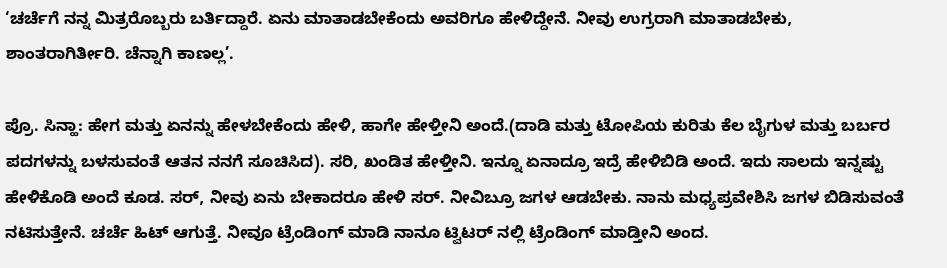‘ಚರ್ಚೆಗೆ ನನ್ನ ಮಿತ್ರರೊಬ್ಬರು ಬರ್ತಿದ್ದಾರೆ. ಏನು ಮಾತಾಡಬೇಕೆಂದು ಅವರಿಗೂ ಹೇಳಿದ್ದೇನೆ. ನೀವು ಉಗ್ರರಾಗಿ ಮಾತಾಡಬೇಕು, ಶಾಂತರಾಗಿರ್ತೀರಿ. ಚೆನ್ನಾಗಿ ಕಾಣಲ್ಲ’.

ಪ್ರೊ. ಸಿನ್ಹಾ: ಹೇಗ ಮತ್ತು ಏನನ್ನು ಹೇಳಬೇಕೆಂದು ಹೇಳಿ, ಹಾಗೇ ಹೇಳ್ತೀನಿ ಅಂದೆ.(ದಾಡಿ ಮತ್ತು ಟೋಪಿಯ ಕುರಿತು ಕೆಲ ಬೈಗುಳ ಮತ್ತು ಬರ್ಬರ ಪದಗಳನ್ನು ಬಳಸುವಂತೆ ಆತನ ನನಗೆ ಸೂಚಿಸಿದ). ಸರಿ, ಖಂಡಿತ ಹೇಳ್ತೀನಿ. ಇನ್ನೂ ಏನಾದ್ರೂ ಇದ್ರೆ ಹೇಳಿಬಿಡಿ ಅಂದೆ. ಇದು ಸಾಲದು ಇನ್ನಷ್ಟು ಹೇಳಿಕೊಡಿ ಅಂದೆ ಕೂಡ. ಸರ್, ನೀವು ಏನು ಬೇಕಾದರೂ ಹೇಳಿ ಸರ್. ನೀವಿಬ್ರೂ ಜಗಳ ಆಡಬೇಕು. ನಾನು ಮಧ್ಯಪ್ರವೇಶಿಸಿ ಜಗಳ ಬಿಡಿಸುವಂತೆ ನಟಿಸುತ್ತೇನೆ. ಚರ್ಚೆ ಹಿಟ್ ಆಗುತ್ತೆ. ನೀವೂ ಟ್ರೆಂಡಿಂಗ್ ಮಾಡಿ ನಾನೂ ಟ್ವಿಟರ್ ನಲ್ಲಿ ಟ್ರೆಂಡಿಂಗ್ ಮಾಡ್ತೀನಿ ಅಂದ.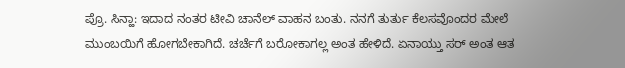ಪ್ರೊ. ಸಿನ್ಹಾ: ಇದಾದ ನಂತರ ಟೀವಿ ಚಾನೆಲ್ ವಾಹನ ಬಂತು. ನನಗೆ ತುರ್ತು ಕೆಲಸವೊಂದರ ಮೇಲೆ ಮುಂಬಯಿಗೆ ಹೋಗಬೇಕಾಗಿದೆ. ಚರ್ಚೆಗೆ ಬರೋಕಾಗಲ್ಲ ಅಂತ ಹೇಳಿದೆ. ಏನಾಯ್ತು ಸರ್ ಅಂತ ಆತ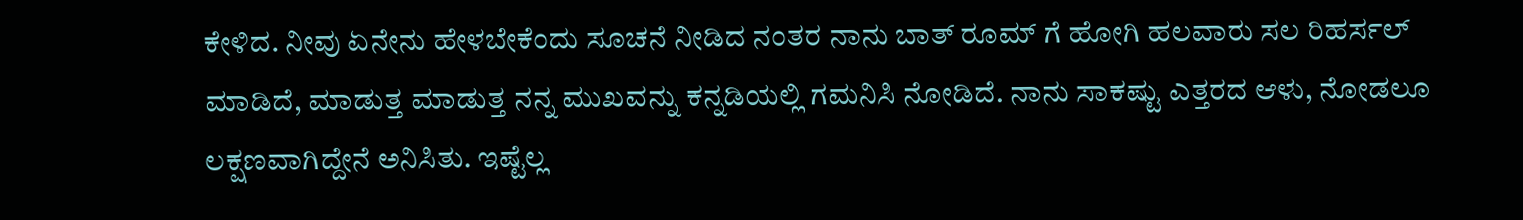ಕೇಳಿದ. ನೀವು ಏನೇನು ಹೇಳಬೇಕೆಂದು ಸೂಚನೆ ನೀಡಿದ ನಂತರ ನಾನು ಬಾತ್ ರೂಮ್ ಗೆ ಹೋಗಿ ಹಲವಾರು ಸಲ ರಿಹರ್ಸಲ್ ಮಾಡಿದೆ, ಮಾಡುತ್ತ ಮಾಡುತ್ತ ನನ್ನ ಮುಖವನ್ನು ಕನ್ನಡಿಯಲ್ಲಿ ಗಮನಿಸಿ ನೋಡಿದೆ. ನಾನು ಸಾಕಷ್ಟು ಎತ್ತರದ ಆಳು, ನೋಡಲೂ ಲಕ್ಷಣವಾಗಿದ್ದೇನೆ ಅನಿಸಿತು. ಇಷ್ಟೆಲ್ಲ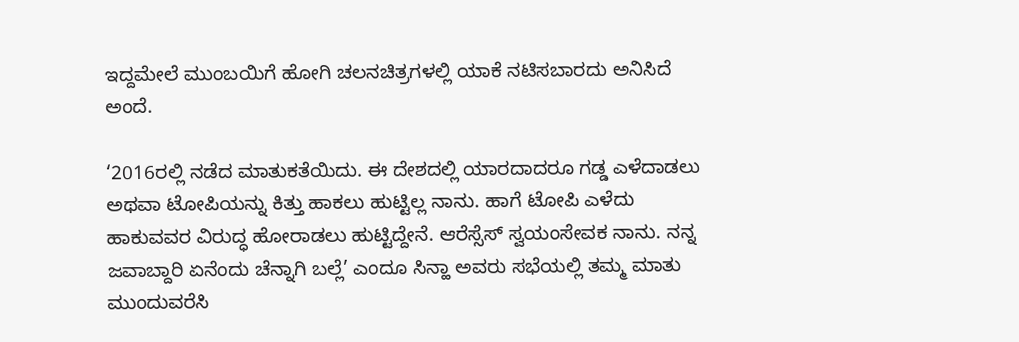ಇದ್ದಮೇಲೆ ಮುಂಬಯಿಗೆ ಹೋಗಿ ಚಲನಚಿತ್ರಗಳಲ್ಲಿ ಯಾಕೆ ನಟಿಸಬಾರದು ಅನಿಸಿದೆ ಅಂದೆ.

‘2016ರಲ್ಲಿ ನಡೆದ ಮಾತುಕತೆಯಿದು. ಈ ದೇಶದಲ್ಲಿ ಯಾರದಾದರೂ ಗಡ್ಡ ಎಳೆದಾಡಲು ಅಥವಾ ಟೋಪಿಯನ್ನು ಕಿತ್ತು ಹಾಕಲು ಹುಟ್ಟಿಲ್ಲ ನಾನು. ಹಾಗೆ ಟೋಪಿ ಎಳೆದು ಹಾಕುವವರ ವಿರುದ್ಧ ಹೋರಾಡಲು ಹುಟ್ಟಿದ್ದೇನೆ. ಆರೆಸ್ಸೆಸ್ ಸ್ವಯಂಸೇವಕ ನಾನು. ನನ್ನ ಜವಾಬ್ದಾರಿ ಏನೆಂದು ಚೆನ್ನಾಗಿ ಬಲ್ಲೆ’ ಎಂದೂ ಸಿನ್ಹಾ ಅವರು ಸಭೆಯಲ್ಲಿ ತಮ್ಮ ಮಾತು ಮುಂದುವರೆಸಿ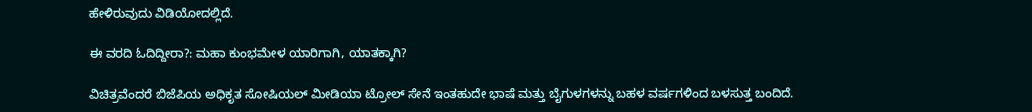ಹೇಳಿರುವುದು ವಿಡಿಯೋದಲ್ಲಿದೆ.

ಈ ವರದಿ ಓದಿದ್ದೀರಾ?: ಮಹಾ ಕುಂಭಮೇಳ ಯಾರಿಗಾಗಿ, ಯಾತಕ್ಕಾಗಿ?

ವಿಚಿತ್ರವೆಂದರೆ ಬಿಜೆಪಿಯ ಅಧಿಕೃತ ಸೋಷಿಯಲ್ ಮೀಡಿಯಾ ಟ್ರೋಲ್ ಸೇನೆ ಇಂತಹುದೇ ಭಾಷೆ ಮತ್ತು ಬೈಗುಳಗಳನ್ನು ಬಹಳ ವರ್ಷಗಳಿಂದ ಬಳಸುತ್ತ ಬಂದಿದೆ.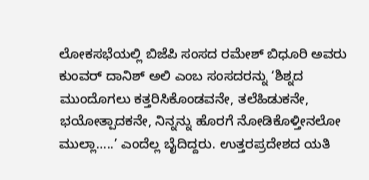ಲೋಕಸಭೆಯಲ್ಲಿ ಬಿಜೆಪಿ ಸಂಸದ ರಮೇಶ್ ಬಿಧೂರಿ ಅವರು ಕುಂವರ್ ದಾನಿಶ್ ಅಲಿ ಎಂಬ ಸಂಸದರನ್ನು ‘ಶಿಶ್ನದ ಮುಂದೊಗಲು ಕತ್ತರಿಸಿಕೊಂಡವನೇ, ತಲೆಹಿಡುಕನೇ, ಭಯೋತ್ಪಾದಕನೇ, ನಿನ್ನನ್ನು ಹೊರಗೆ ನೋಡಿಕೊಳ್ತೀನಲೋ ಮುಲ್ಲಾ…..’ ಎಂದೆಲ್ಲ ಬೈದಿದ್ದರು. ಉತ್ತರಪ್ರದೇಶದ ಯತಿ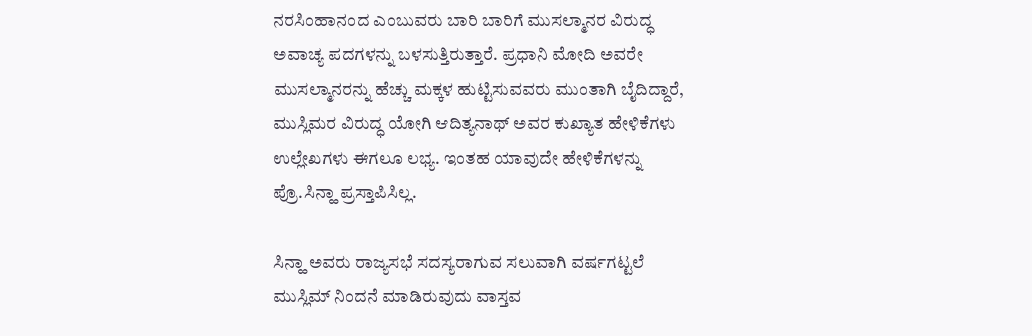ನರಸಿಂಹಾನಂದ ಎಂಬುವರು ಬಾರಿ ಬಾರಿಗೆ ಮುಸಲ್ಮಾನರ ವಿರುದ್ಧ ಅವಾಚ್ಯ ಪದಗಳನ್ನು ಬಳಸುತ್ತಿರುತ್ತಾರೆ. ಪ್ರಧಾನಿ ಮೋದಿ ಅವರೇ ಮುಸಲ್ಮಾನರನ್ನು ಹೆಚ್ಚು ಮಕ್ಕಳ ಹುಟ್ಟಿಸುವವರು ಮುಂತಾಗಿ ಬೈದಿದ್ದಾರೆ, ಮುಸ್ಲಿಮರ ವಿರುದ್ಧ ಯೋಗಿ ಆದಿತ್ಯನಾಥ್ ಅವರ ಕುಖ್ಯಾತ ಹೇಳಿಕೆಗಳು ಉಲ್ಲೇಖಗಳು ಈಗಲೂ ಲಭ್ಯ. ಇಂತಹ ಯಾವುದೇ ಹೇಳಿಕೆಗಳನ್ನು ಪ್ರೊ.ಸಿನ್ಹಾ ಪ್ರಸ್ತಾಪಿಸಿಲ್ಲ.

ಸಿನ್ಹಾ ಅವರು ರಾಜ್ಯಸಭೆ ಸದಸ್ಯರಾಗುವ ಸಲುವಾಗಿ ವರ್ಷಗಟ್ಟಲೆ ಮುಸ್ಲಿಮ್ ನಿಂದನೆ ಮಾಡಿರುವುದು ವಾಸ್ತವ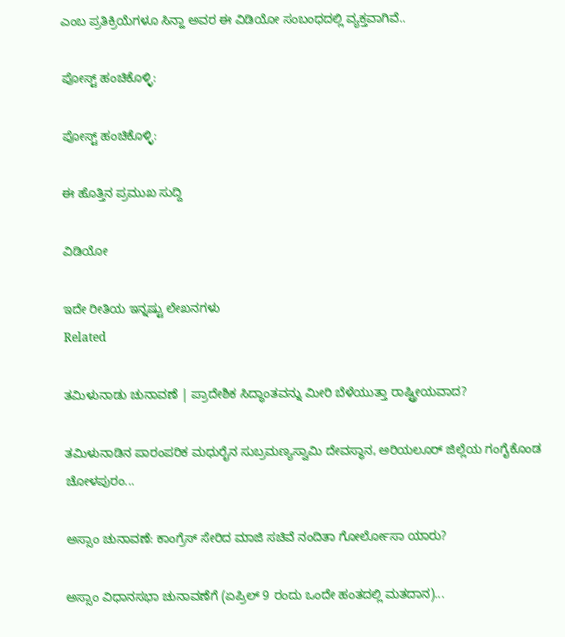ಎಂಬ ಪ್ರತಿಕ್ರಿಯೆಗಳೂ ಸಿನ್ಹಾ ಅವರ ಈ ವಿಡಿಯೋ ಸಂಬಂಧದಲ್ಲಿ ವ್ಯಕ್ತವಾಗಿವೆ..

ಪೋಸ್ಟ್ ಹಂಚಿಕೊಳ್ಳಿ:

ಪೋಸ್ಟ್ ಹಂಚಿಕೊಳ್ಳಿ:

ಈ ಹೊತ್ತಿನ ಪ್ರಮುಖ ಸುದ್ದಿ

ವಿಡಿಯೋ

ಇದೇ ರೀತಿಯ ಇನ್ನಷ್ಟು ಲೇಖನಗಳು
Related

ತಮಿಳುನಾಡು ಚುನಾವಣೆ | ಪ್ರಾದೇಶಿಕ ಸಿದ್ಧಾಂತವನ್ನು ಮೀರಿ ಬೆಳೆಯುತ್ತಾ ರಾಷ್ಟ್ರೀಯವಾದ?

ತಮಿಳುನಾಡಿನ ಪಾರಂಪರಿಕ ಮಧುರೈನ ಸುಬ್ರಮಣ್ಯಸ್ವಾಮಿ ದೇವಸ್ಥಾನ, ಅರಿಯಲೂರ್ ಜಿಲ್ಲೆಯ ಗಂಗೈಕೊಂಡ ಚೋಳಪುರಂ...

ಅಸ್ಸಾಂ ಚುನಾವಣೆ: ಕಾಂಗ್ರೆಸ್ ಸೇರಿದ ಮಾಜಿ ಸಚಿವೆ ನಂದಿತಾ ಗೋರ್ಲೋಸಾ ಯಾರು?

ಅಸ್ಸಾಂ ವಿಧಾನಸಭಾ ಚುನಾವಣೆಗೆ (ಏಪ್ರಿಲ್ 9 ರಂದು ಒಂದೇ ಹಂತದಲ್ಲಿ ಮತದಾನ)...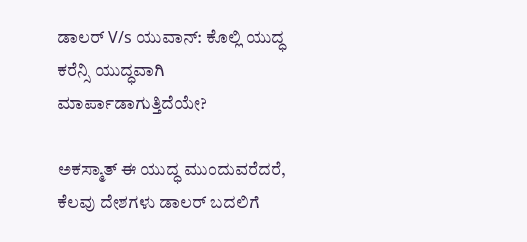ಡಾಲರ್ V/s ಯುವಾನ್: ಕೊಲ್ಲಿ ಯುದ್ಧ ಕರೆನ್ಸಿ ಯುದ್ಧವಾಗಿ ಮಾರ್ಪಾಡಾಗುತ್ತಿದೆಯೇ?

ಅಕಸ್ಮಾತ್ ಈ ಯುದ್ಧ ಮುಂದುವರೆದರೆ, ಕೆಲವು ದೇಶಗಳು ಡಾಲರ್ ಬದಲಿಗೆ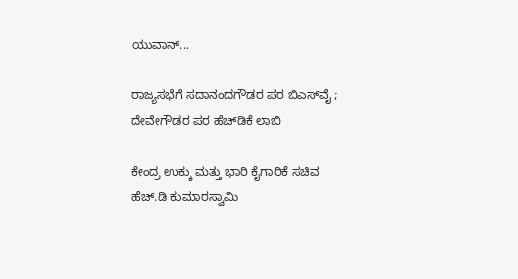ಯುವಾನ್...

ರಾಜ್ಯಸಭೆಗೆ ಸದಾನಂದಗೌಡರ ಪರ ಬಿಎಸ್‌ವೈ ; ದೇವೇಗೌಡರ ಪರ ಹೆಚ್‌ಡಿಕೆ ಲಾಬಿ

ಕೇಂದ್ರ ಉಕ್ಕು ಮತ್ತು ಭಾರಿ ಕೈಗಾರಿಕೆ ಸಚಿವ ಹೆಚ್‌.ಡಿ ಕುಮಾರಸ್ವಾಮಿ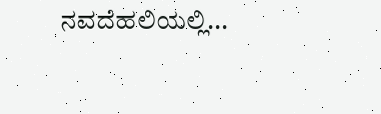ನವದೆಹಲಿಯಲ್ಲಿ...